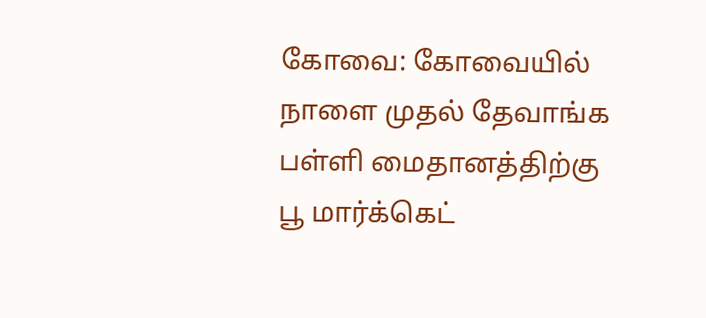கோவை: கோவையில் நாளை முதல் தேவாங்க பள்ளி மைதானத்திற்கு பூ மார்க்கெட்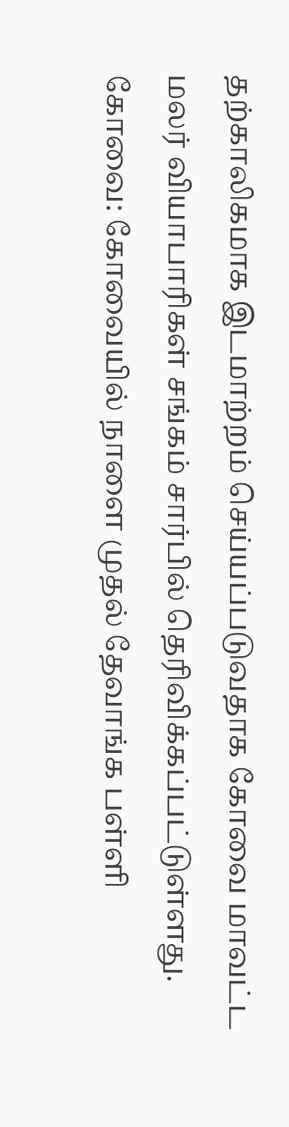தற்காலிகமாக இடமாற்றம் செய்யப்படுவதாக கோவை மாவட்ட மலர் வியாபாரிகள் சங்கம் சார்பில் தெரிவிக்கப்பட்டுள்ளது.
கோவை: கோவையில் நாளை முதல் தேவாங்க பள்ளி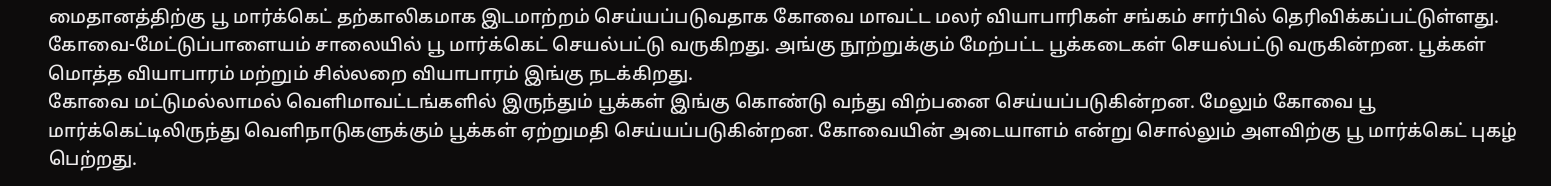மைதானத்திற்கு பூ மார்க்கெட் தற்காலிகமாக இடமாற்றம் செய்யப்படுவதாக கோவை மாவட்ட மலர் வியாபாரிகள் சங்கம் சார்பில் தெரிவிக்கப்பட்டுள்ளது.
கோவை-மேட்டுப்பாளையம் சாலையில் பூ மார்க்கெட் செயல்பட்டு வருகிறது. அங்கு நூற்றுக்கும் மேற்பட்ட பூக்கடைகள் செயல்பட்டு வருகின்றன. பூக்கள் மொத்த வியாபாரம் மற்றும் சில்லறை வியாபாரம் இங்கு நடக்கிறது.
கோவை மட்டுமல்லாமல் வெளிமாவட்டங்களில் இருந்தும் பூக்கள் இங்கு கொண்டு வந்து விற்பனை செய்யப்படுகின்றன. மேலும் கோவை பூ மார்க்கெட்டிலிருந்து வெளிநாடுகளுக்கும் பூக்கள் ஏற்றுமதி செய்யப்படுகின்றன. கோவையின் அடையாளம் என்று சொல்லும் அளவிற்கு பூ மார்க்கெட் புகழ் பெற்றது.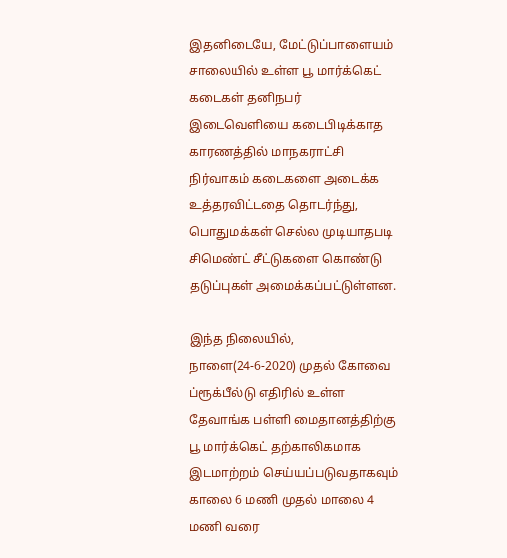இதனிடையே, மேட்டுப்பாளையம் சாலையில் உள்ள பூ மார்க்கெட் கடைகள் தனிநபர் இடைவெளியை கடைபிடிக்காத காரணத்தில் மாநகராட்சி நிர்வாகம் கடைகளை அடைக்க உத்தரவிட்டதை தொடர்ந்து, பொதுமக்கள் செல்ல முடியாதபடி சிமெண்ட் சீட்டுகளை கொண்டு தடுப்புகள் அமைக்கப்பட்டுள்ளன.

இந்த நிலையில், நாளை(24-6-2020) முதல் கோவை ப்ரூக்பீல்டு எதிரில் உள்ள தேவாங்க பள்ளி மைதானத்திற்கு பூ மார்க்கெட் தற்காலிகமாக இடமாற்றம் செய்யப்படுவதாகவும் காலை 6 மணி முதல் மாலை 4 மணி வரை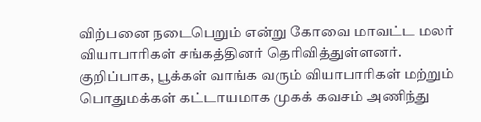விற்பனை நடைபெறும் என்று கோவை மாவட்ட மலர் வியாபாரிகள் சங்கத்தினர் தெரிவித்துள்ளனர்.
குறிப்பாக, பூக்கள் வாங்க வரும் வியாபாரிகள் மற்றும் பொதுமக்கள் கட்டாயமாக முகக் கவசம் அணிந்து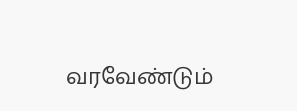வரவேண்டும்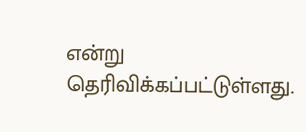என்று தெரிவிக்கப்பட்டுள்ளது.